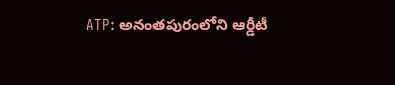ATP: అనంతపురంలోని ఆర్డీటీ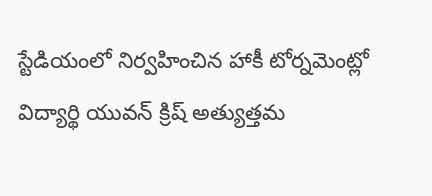స్టేడియంలో నిర్వహించిన హాకీ టోర్నమెంట్లో విద్యార్థి యువన్ క్రిష్ అత్యుత్తమ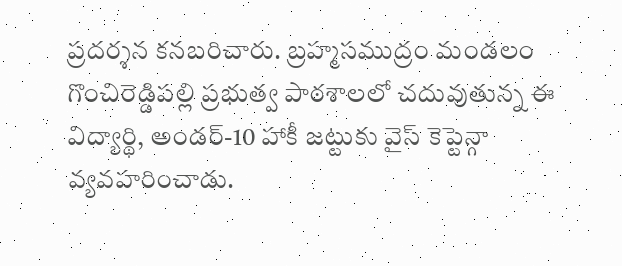ప్రదర్శన కనబరిచారు. బ్రహ్మసముద్రం మండలం గొంచిరెడ్డిపల్లి ప్రభుత్వ పాఠశాలలో చదువుతున్న ఈ విద్యార్థి, అండర్-10 హాకీ జట్టుకు వైస్ కెప్టెన్గా వ్యవహరించాడు.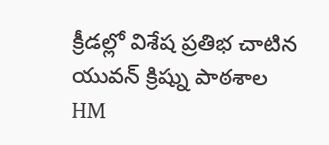క్రీడల్లో విశేష ప్రతిభ చాటిన యువన్ క్రిష్ను పాఠశాల HM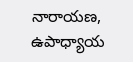నారాయణ, ఉపాధ్యాయ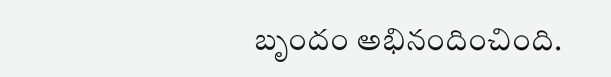బృందం అభినందించింది.